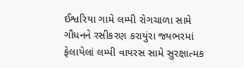ઈશ્વરિયા ગામે લમ્પી રોગચાળા સામે ગૌધનને રસીકરણ કરાયુંરા જ્યભરમાં ફેલાયેલાં લમ્પી વાયરસ સામે સુરક્ષાત્મક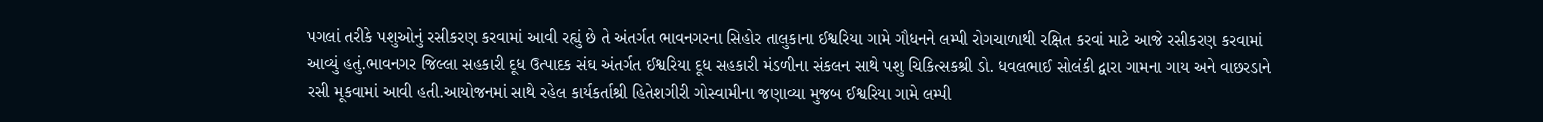પગલાં તરીકે પશુઓનું રસીકરણ કરવામાં આવી રહ્યું છે તે અંતર્ગત ભાવનગરના સિહોર તાલુકાના ઈશ્વરિયા ગામે ગૌધનને લમ્પી રોગચાળાથી રક્ષિત કરવાં માટે આજે રસીકરણ કરવામાં આવ્યું હતું.ભાવનગર જિલ્લા સહકારી દૂધ ઉત્પાદક સંઘ અંતર્ગત ઈશ્વરિયા દૂધ સહકારી મંડળીના સંકલન સાથે પશુ ચિકિત્સકશ્રી ડો. ધવલભાઈ સોલંકી દ્વારા ગામના ગાય અને વાછરડાને રસી મૂકવામાં આવી હતી.આયોજનમાં સાથે રહેલ કાર્યકર્તાશ્રી હિતેશગીરી ગોસ્વામીના જણાવ્યા મુજબ ઈશ્વરિયા ગામે લમ્પી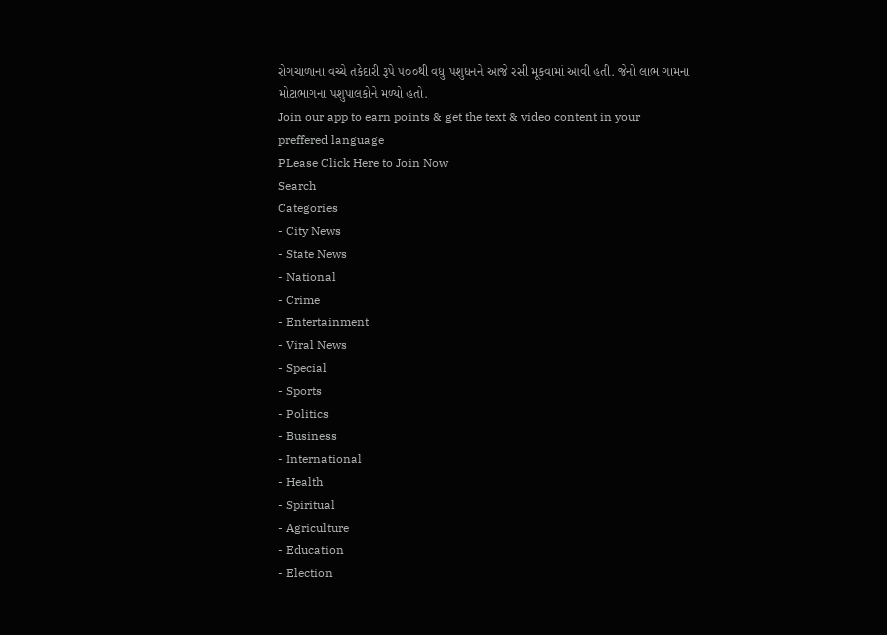રોગચાળાના વચ્ચે તકેદારી રૂપે ૫૦૦થી વધુ પશુધનને આજે રસી મૂકવામાં આવી હતી. જેનો લાભ ગામના મોટાભાગના પશુપાલકોને મળ્યો હતો.
Join our app to earn points & get the text & video content in your preffered language
PLease Click Here to Join Now
Search
Categories
- City News
- State News
- National
- Crime
- Entertainment
- Viral News
- Special
- Sports
- Politics
- Business
- International
- Health
- Spiritual
- Agriculture
- Education
- Election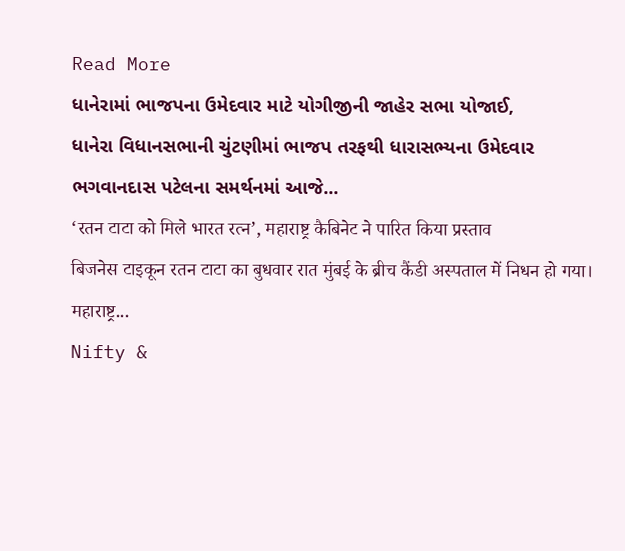Read More
ધાનેરામાં ભાજપના ઉમેદવાર માટે યોગીજીની જાહેર સભા યોજાઈ,
ધાનેરા વિધાનસભાની ચુંટણીમાં ભાજપ તરફથી ધારાસભ્યના ઉમેદવાર ભગવાનદાસ પટેલના સમર્થનમાં આજે...
‘रतन टाटा को मिले भारत रत्न’, महाराष्ट्र कैबिनेट ने पारित किया प्रस्ताव
बिजनेस टाइकून रतन टाटा का बुधवार रात मुंबई के ब्रीच कैंडी अस्पताल में निधन हो गया। महाराष्ट्र...
Nifty &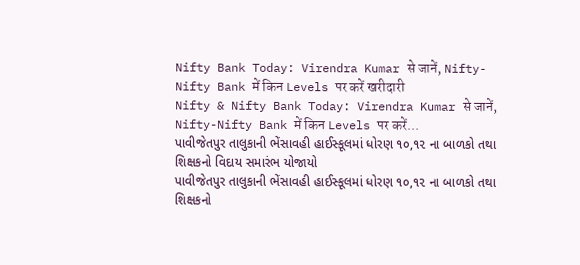Nifty Bank Today: Virendra Kumar से जानें, Nifty-Nifty Bank में किन Levels पर करें खरीदारी
Nifty & Nifty Bank Today: Virendra Kumar से जानें, Nifty-Nifty Bank में किन Levels पर करें...
પાવીજેતપુર તાલુકાની ભેંસાવહી હાઈસ્કૂલમાં ધોરણ ૧૦,૧૨ ના બાળકો તથા શિક્ષકનો વિદાય સમારંભ યોજાયો
પાવીજેતપુર તાલુકાની ભેંસાવહી હાઈસ્કૂલમાં ધોરણ ૧૦,૧૨ ના બાળકો તથા શિક્ષકનો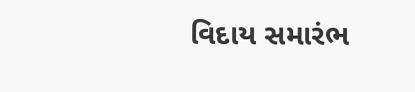વિદાય સમારંભ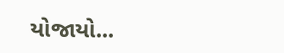યોજાયો...